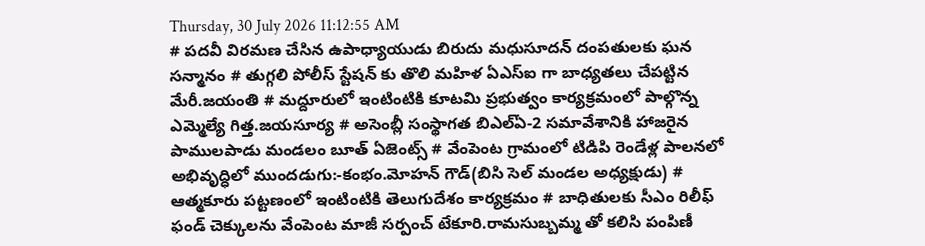Thursday, 30 July 2026 11:12:55 AM
# పదవీ విరమణ చేసిన ఉపాధ్యాయుడు బిరుదు మధుసూదన్ దంపతులకు ఘన సన్మానం # తుగ్గలి పోలీస్ స్టేషన్ కు తొలి మహిళ ఏఎస్ఐ గా బాధ్యతలు చేపట్టిన మేరీ.జయంతి # మద్దూరులో ఇంటింటికి కూటమి ప్రభుత్వం కార్యక్రమంలో పాల్గొన్న ఎమ్మెల్యే గిత్త.జయసూర్య # అసెంబ్లీ సంస్థాగత బిఎల్ఏ-2 సమావేశానికి హాజరైన పాములపాడు మండలం బూత్ ఏజెంట్స్ # వేంపెంట గ్రామంలో టిడిపి రెండేళ్ల పాలనలో అభివృద్ధిలో ముందడుగు:-కంభం.మోహన్ గౌడ్(బిసి సెల్ మండల అధ్యక్షుడు) # ఆత్మకూరు పట్టణంలో ఇంటింటికి తెలుగుదేశం కార్యక్రమం # బాధితులకు సీఎం రిలీఫ్ ఫండ్ చెక్కులను వేంపెంట మాజీ సర్పంచ్ టేకూరి.రామసుబ్బమ్మ తో కలిసి పంపిణీ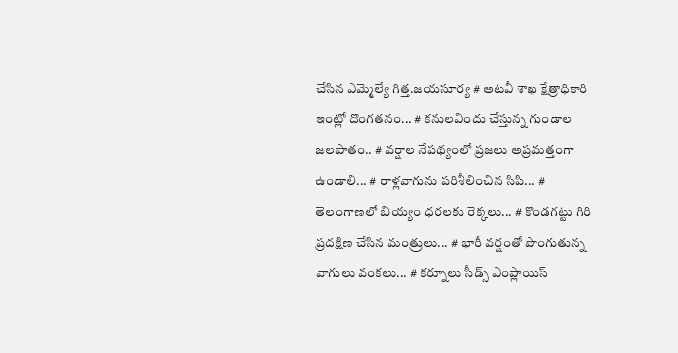చేసిన ఎమ్మెల్యే గిత్త.జయసూర్య # అటవీ శాఖ క్షేత్రాధికారి ఇంట్లో దొంగతనం... # కనులవిందు చేస్తున్న గుండాల జలపాతం.. # వర్షాల నేపథ్యంలో ప్రజలు అప్రమత్తంగా ఉండాలి... # రాళ్లవాగును పరిశీలించిన సిపి... # తెలంగాణలో బియ్యం ధరలకు రెక్కలు... # కొండగట్టు గిరి ప్రదక్షిణ చేసిన మంత్రులు... # భారీ వర్షంతో పొంగుతున్న వాగులు వంకలు... # కర్నూలు సీడ్స్ ఎంప్లాయిస్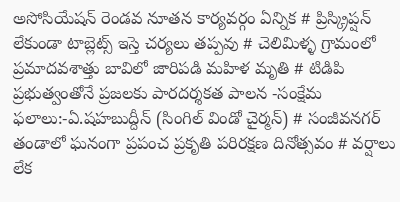అసోసియేషన్ రెండవ నూతన కార్యవర్గం ఏన్నిక # ప్రిస్క్రిప్షన్ లేకుండా టాబ్లెట్స్ ఇస్తె చర్యలు తప్పవు # చెలిమిళ్ళ గ్రామంలో ప్రమాదవశాత్తు బావిలో జారిపడి మహిళ మృతి # టిడిపి ప్రభుత్వంతోనే ప్రజలకు పారదర్శకత పాలన -సంక్షేమ ఫలాలు:-ఏ.షహబుద్దీన్ (సింగిల్ విండో చైర్మన్) # సంజీవనగర్ తండాలో ఘనంగా ప్రపంచ ప్రకృతి పరిరక్షణ దినోత్సవం # వర్షాలు లేక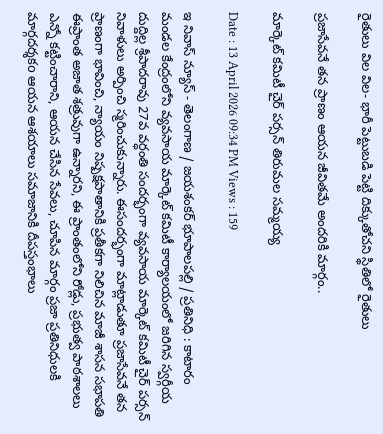రైతులు విల విల- భారీ పెట్టుబడి పెట్టి దిక్కుతోచని స్థితిలో రైతులు

ప్రజాసేవనే తన ప్రాణం ఆయన జీవితమే అందరికి మార్గం..

మార్కెట్ కమిటీ చైర్ పర్సన్ తిరుమల సమ్మయ్య

Date : 13 April 2026 09:34 PM Views : 159

ఇ నివాస్ న్యూస్ - తెలంగాణ / జయశంకర్ భూపాలపల్లి / ప్రతినిధి : కాటారం మండల కేంద్రంలోని వ్యవసాయ మార్కెట్ కమిటీ కార్యాలయంలో జరిగిన స్వర్గీయ దుద్దిల్ల శ్రీపాదరావు 27వ వర్ధంతి సందర్భంగా వ్యవసాయ మార్కెట్ కమిటీ చైర్ పర్సన్ నివాళులు అర్పించి స్మరించుకున్నారు. ఈసందర్భంగా మాట్లాడుతూ ప్రజాసేవనే తన ప్రాణంగా భావించి, న్యాయం నిష్పక్షపాతానికి ప్రతీకగా నిలిచిన మాజీ శాసన సభాపతి ఈప్రాంత అజాత శత్రువుగా ఉన్నారని, ఈ ప్రాంతంలోని రోడ్లు, ప్రభుత్వ పాఠశాలలు ఎన్నో కట్టించారాని, ఆయన చేసిన సేవలు, చూపిన మార్గం ప్రజా ప్రతినిధులకి మార్గదర్శకo ఆయన ఆశయాలు సమాజానికి దీపస్తంభాలు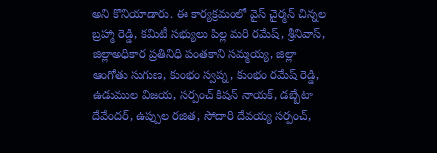అని కొనియాడారు. ఈ కార్యక్రమంలో వైస్ చైర్మన్ చిన్నల బ్రహ్మా రెడ్డి, కమిటీ సభ్యులు పిల్ల మరి రమేష్, శ్రీనివాస్, జిల్లాఅధికార ప్రతినిధి పంతకాని సమ్మయ్య, జిల్లా ఆంగోతు సుగుణ, కుంభం స్వప్న, కుంభం రమేష్ రెడ్డి, ఉడుముల విజయ, సర్పంచ్ కిషన్ నాయక్, డబ్బేటా దేవేందర్, ఉప్పుల రజిత, సోదారి దేవయ్య సర్పంచ్,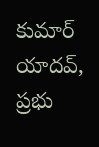కుమార్ యాదవ్, ప్రభు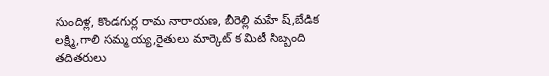సుందిళ్ల, కొండగుర్ల రామ నారాయణ, బీరెల్లి మహే ష్,బేడిక లక్ష్మి,గాలి సమ్మ య్య,రైతులు మార్కెట్ క మిటీ సిబ్బంది తదితరులు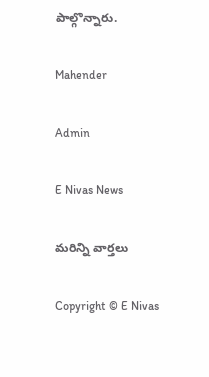పాల్గొన్నారు.

Mahender

Admin

E Nivas News

మరిన్ని వార్తలు

Copyright © E Nivas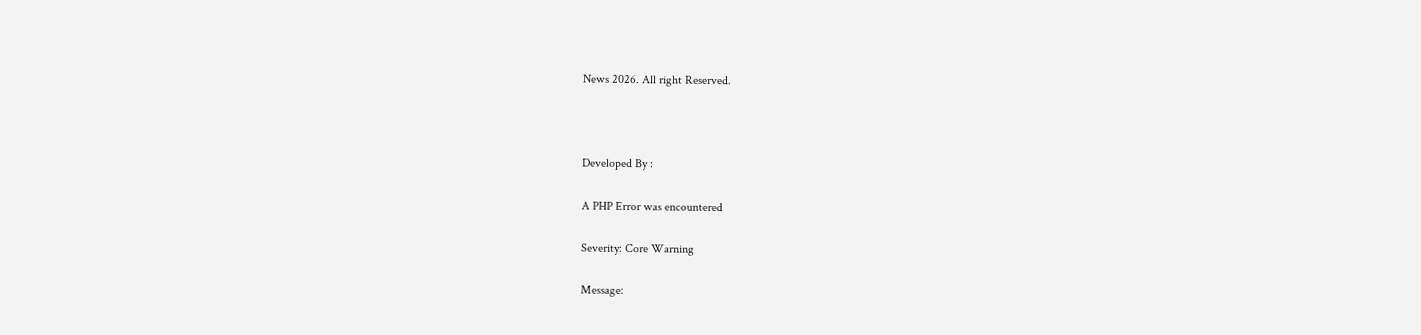News 2026. All right Reserved.



Developed By :

A PHP Error was encountered

Severity: Core Warning

Message: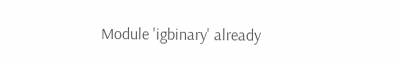Module 'igbinary' already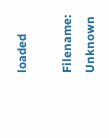loaded

Filename: Unknown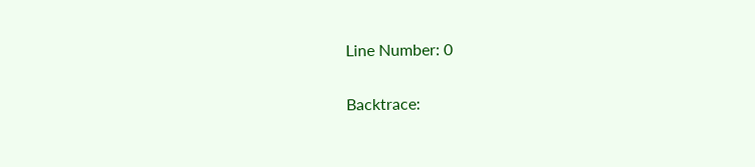Line Number: 0

Backtrace: